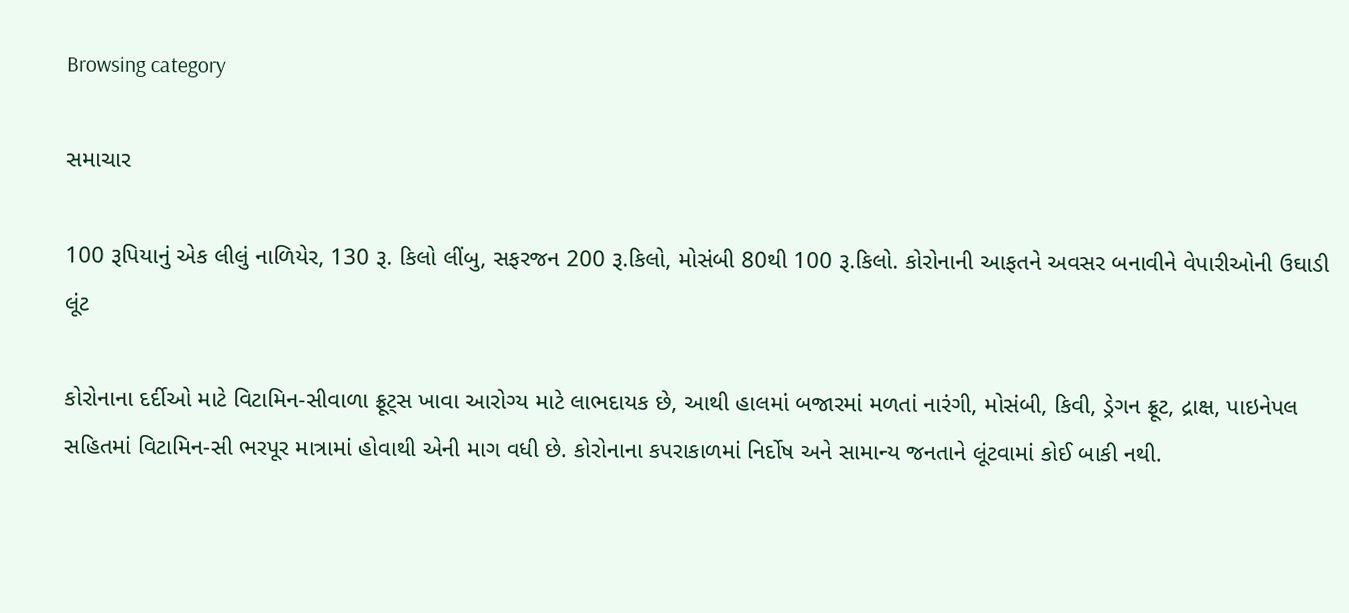Browsing category

સમાચાર

100 રૂપિયાનું એક લીલું નાળિયેર, 130 રૂ. કિલો લીંબુ, સફરજન 200 રૂ.કિલો, મોસંબી 80થી 100 રૂ.કિલો. કોરોનાની આફતને અવસર બનાવીને વેપારીઓની ઉઘાડી લૂંટ

કોરોનાના દર્દીઓ માટે વિટામિન-સીવાળા ફ્રૂટ્સ ખાવા આરોગ્ય માટે લાભદાયક છે, આથી હાલમાં બજારમાં મળતાં નારંગી, મોસંબી, કિવી, ડ્રેગન ફ્રૂટ, દ્રાક્ષ, પાઇનેપલ સહિતમાં વિટામિન-સી ભરપૂર માત્રામાં હોવાથી એની માગ વધી છે. કોરોનાના કપરાકાળમાં નિર્દોષ અને સામાન્ય જનતાને લૂંટવામાં કોઈ બાકી નથી.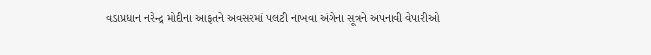વડાપ્રધાન નરેન્દ્ર મોદીના આફતને અવસરમાં પલટી નાખવા અંગેના સૂત્રને અપનાવી વેપારીઓ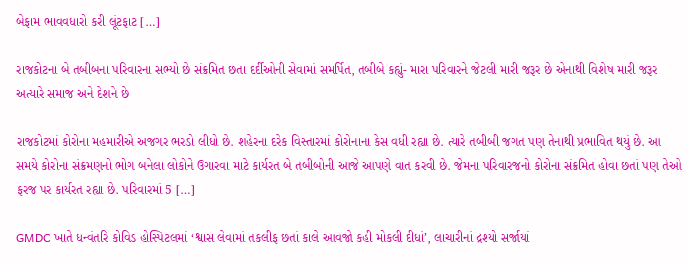બેફામ ભાવવધારો કરી લૂંટફાટ […]

રાજકોટના બે તબીબના પરિવારના સભ્યો છે સંક્રમિત છતા દર્દીઓની સેવામાં સમર્પિત, તબીબે કહ્યું- મારા પરિવારને જેટલી મારી જરૂર છે એનાથી વિશેષ મારી જરૂર અત્યારે સમાજ અને દેશને છે

રાજકોટમાં કોરોના મહમારીએ અજગર ભરડો લીધો છે. શહેરના દરેક વિસ્તારમાં કોરોનાના કેસ વધી રહ્યા છે. ત્યારે તબીબી જગત પણ તેનાથી પ્રભાવિત થયું છે. આ સમયે કોરોના સંક્રમણનો ભોગ બનેલા લોકોને ઉગારવા માટે કાર્યરત બે તબીબોની આજે આપણે વાત કરવી છે. જેમના પરિવારજનો કોરોના સંક્રમિત હોવા છતાં પણ તેઓ ફરજ પર કાર્યરત રહ્યા છે. પરિવારમાં 5 […]

GMDC ખાતે ધન્વંતરિ કોવિડ હોસ્પિટલમાં ‘શ્વાસ લેવામાં તકલીફ છતાં કાલે આવજો કહી મોકલી દીધાં’, લાચારીનાં દ્રશ્યો સર્જાયાં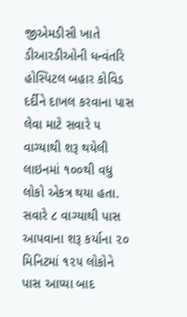જીએમડીસી ખાતે ડીઆરડીઓની ધન્વંતરિ હોસ્પિટલ બહાર કોવિડ દર્દીને દાખલ કરવાના પાસ લેવા માટે સવારે ૫ વાગ્યાથી શરૂ થયેલી લાઇનમાં ૧૦૦થી વધુ લોકો એકત્ર થયા હતા. સવારે ૮ વાગ્યાથી પાસ આપવાના શરૂ કર્યાના ૨૦ મિનિટમાં ૧૨૫ લોકોને પાસ આપ્યા બાદ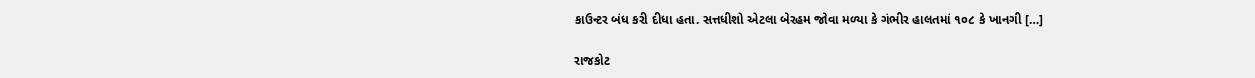કાઉન્ટર બંધ કરી દીધા હતા. સત્તધીશો એટલા બેરહમ જોવા મળ્યા કે ગંભીર હાલતમાં ૧૦૮ કે ખાનગી […]

રાજકોટ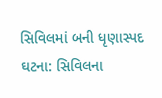સિવિલમાં બની ધૃણાસ્પદ ઘટના: સિવિલના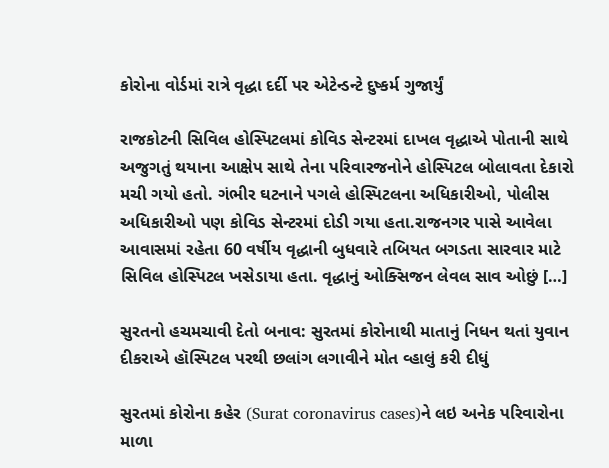કોરોના વોર્ડમાં રાત્રે વૃદ્ધા દર્દી પર એટેન્ડન્ટે દુષ્કર્મ ગુજાર્યું

રાજકોટની સિવિલ હોસ્પિટલમાં કોવિડ સેન્ટરમાં દાખલ વૃદ્ધાએ પોતાની સાથે અજુગતું થયાના આક્ષેપ સાથે તેના પરિવારજનોને હોસ્પિટલ બોલાવતા દેકારો મચી ગયો હતો. ગંભીર ઘટનાને પગલે હોસ્પિટલના અધિકારીઓ, પોલીસ અધિકારીઓ પણ કોવિડ સેન્ટરમાં દોડી ગયા હતા.રાજનગર પાસે આવેલા આવાસમાં રહેતા 60 વર્ષીય વૃદ્ધાની બુધવારે તબિયત બગડતા સારવાર માટે સિવિલ હોસ્પિટલ ખસેડાયા હતા. વૃદ્ધાનું ઓક્સિજન લેવલ સાવ ઓછું […]

સુરતનો હચમચાવી દેતો બનાવ: સુરતમાં કોરોનાથી માતાનું નિધન થતાં યુવાન દીકરાએ હૉસ્પિટલ પરથી છલાંગ લગાવીને મોત વ્હાલું કરી દીધું

સુરતમાં કોરોના કહેર (Surat coronavirus cases)ને લઇ અનેક પરિવારોના માળા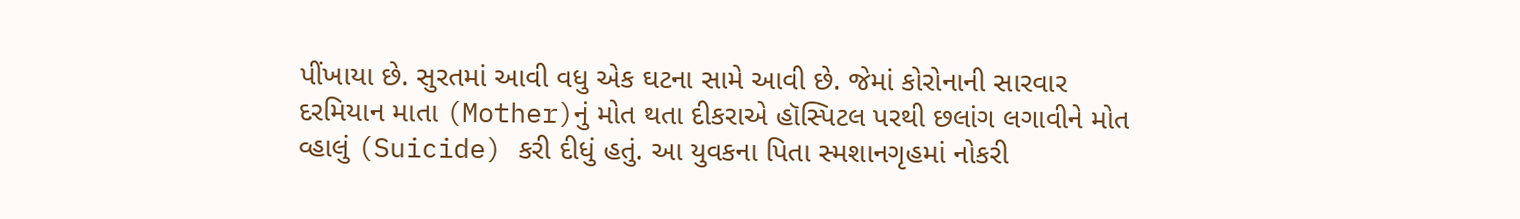પીંખાયા છે. સુરતમાં આવી વધુ એક ઘટના સામે આવી છે. જેમાં કોરોનાની સારવાર દરમિયાન માતા (Mother)નું મોત થતા દીકરાએ હૉસ્પિટલ પરથી છલાંગ લગાવીને મોત વ્હાલું (Suicide) કરી દીધું હતું. આ યુવકના પિતા સ્મશાનગૃહમાં નોકરી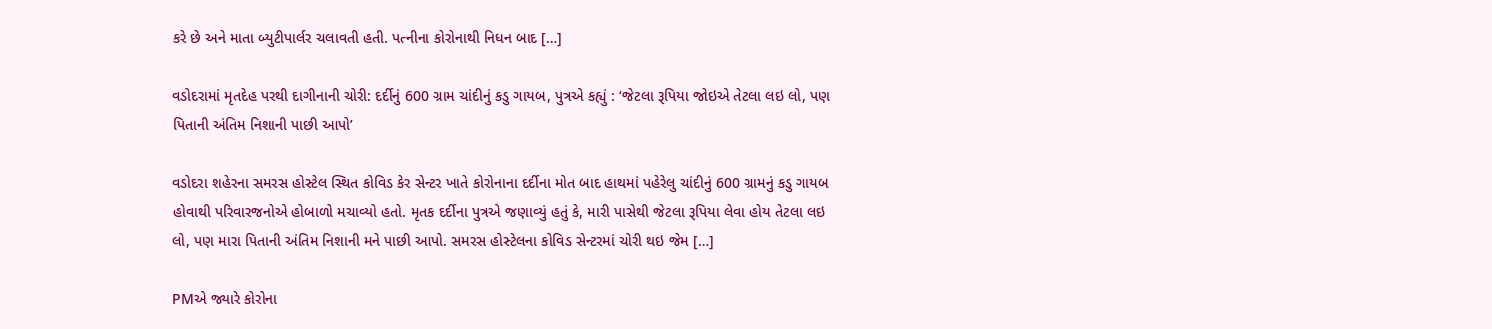કરે છે અને માતા બ્યુટીપાર્લર ચલાવતી હતી. પત્નીના કોરોનાથી નિધન બાદ […]

વડોદરામાં મૃતદેહ પરથી દાગીનાની ચોરી: દર્દીનું 600 ગ્રામ ચાંદીનું કડુ ગાયબ, પુત્રએ કહ્યું : ‘જેટલા રૂપિયા જોઇએ તેટલા લઇ લો, પણ પિતાની અંતિમ નિશાની પાછી આપો’

વડોદરા શહેરના સમરસ હોસ્ટેલ સ્થિત કોવિડ કેર સેન્ટર ખાતે કોરોનાના દર્દીના મોત બાદ હાથમાં પહેરેલુ ચાંદીનું 600 ગ્રામનું કડુ ગાયબ હોવાથી પરિવારજનોએ હોબાળો મચાવ્યો હતો. મૃતક દર્દીના પુત્રએ જણાવ્યું હતું કે, મારી પાસેથી જેટલા રૂપિયા લેવા હોય તેટલા લઇ લો, પણ મારા પિતાની અંતિમ નિશાની મને પાછી આપો. સમરસ હોસ્ટેલના કોવિડ સેન્ટરમાં ચોરી થઇ જેમ […]

PMએ જ્યારે કોરોના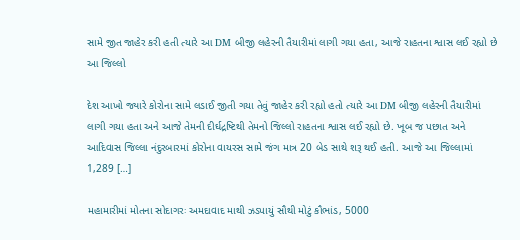સામે જીત જાહેર કરી હતી ત્યારે આ DM બીજી લહેરની તૈયારીમાં લાગી ગયા હતા, આજે રાહતના શ્વાસ લઈ રહ્યો છે આ જિલ્લો

દેશ આખો જ્યારે કોરોના સામે લડાઈ જીતી ગયા તેવું જાહેર કરી રહ્યો હતો ત્યારે આ DM બીજી લહેરની તૈયારીમાં લાગી ગયા હતા અને આજે તેમની દીર્ઘદ્રષ્ટિથી તેમનો જિલ્લો રાહતના શ્વાસ લઈ રહ્યો છે. ખૂબ જ પછાત અને આદિવાસ જિલ્લા નંદુરબારમાં કોરોના વાયરસ સામે જંગ માત્ર 20 બેડ સાથે શરૂ થઈ હતી. આજે આ જિલ્લામાં 1,289 […]

મહામારીમાં મોતના સોદાગરઃ અમદાવાદ માથી ઝડપાયું સૌથી મોટું કૌભાંડ, 5000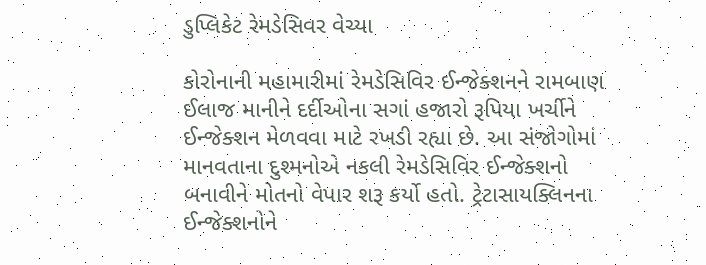ડુપ્લિકેટ રેમડેસિવર વેચ્યા

કોરોનાની મહામારીમાં રેમડેસિવિર ઈન્જેક્શનને રામબાણ ઈલાજ માનીને દર્દીઓના સગાં હજારો રૂપિયા ખર્ચીને ઈન્જેક્શન મેળવવા માટે રખડી રહ્યા છે. આ સંજોગોમાં માનવતાના દુશ્મનોએ નકલી રેમડેસિવિર ઈન્જેક્શનો બનાવીને મોતનો વેપાર શરૂ કર્યો હતો. ટ્રેટાસાયક્લિનના ઈન્જેક્શનોને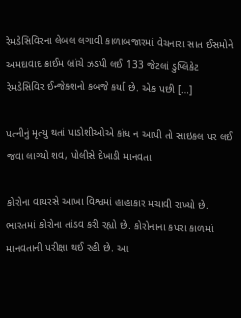રેમડેસિવિરના લેબલ લગાવી કાળાબજારમાં વેચનારા સાત ઈસમોને અમદાવાદ ક્રાઈમ બ્રાંચે ઝડપી લઈ 133 જેટલાં ડુપ્લિકેટ રેમડેસિવિર ઈન્જેક્શનો કબજે કર્યા છે. એક પછી […]

પત્નીનું મૃત્યુ થતાં પાડોશીઓએ કાંધ ન આપી તો સાઇકલ પર લઈ જવા લાગ્યો શવ, પોલીસે દેખાડી માનવતા

કોરોના વાયરસે આખા વિશ્વમાં હાહાકાર મચાવી રાખ્યો છે. ભારતમાં કોરોના તાંડવ કરી રહ્યો છે. કોરોનાના કપરા કાળમાં માનવતાની પરીક્ષા થઈ રહી છે. આ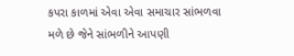કપરા કાળમાં એવા એવા સમાચાર સાંભળવા મળે છે જેને સાંભળીને આપણી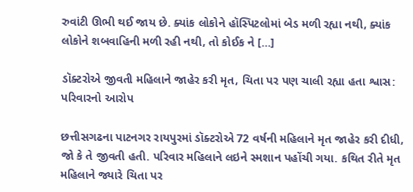રુવાંટી ઊભી થઈ જાય છે. ક્યાંક લોકોને હૉસ્પિટલોમાં બેડ મળી રહ્યા નથી, ક્યાંક લોકોને શબવાહિની મળી રહી નથી, તો કોઈક ને […]

ડૉક્ટરોએ જીવતી મહિલાને જાહેર કરી મૃત, ચિતા પર પણ ચાલી રહ્યા હતા શ્વાસ: પરિવારનો આરોપ

છત્તીસગઢના પાટનગર રાયપુરમાં ડૉક્ટરોએ 72 વર્ષની મહિલાને મૃત જાહેર કરી દીધી, જો કે તે જીવતી હતી. પરિવાર મહિલાને લઇને સ્મશાન પહોંચી ગયા. કથિત રીતે મૃત મહિલાને જ્યારે ચિતા પર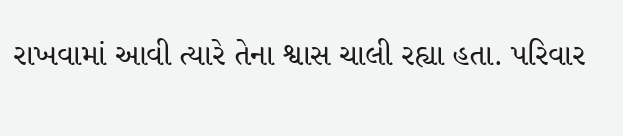રાખવામાં આવી ત્યારે તેના શ્વાસ ચાલી રહ્યા હતા. પરિવાર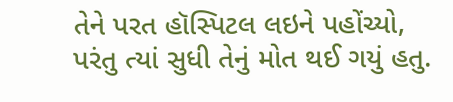તેને પરત હૉસ્પિટલ લઇને પહોંચ્યો, પરંતુ ત્યાં સુધી તેનું મોત થઈ ગયું હતુ.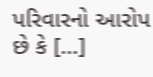પરિવારનો આરોપ છે કે […]